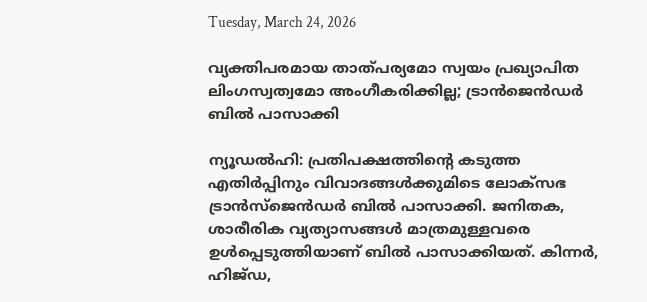Tuesday, March 24, 2026

വ്യക്തിപരമായ താത്‌പര്യമോ സ്വയം പ്രഖ്യാപിത ലിംഗസ്വത്വമോ അംഗീകരിക്കില്ല; ട്രാൻജെൻഡർ ബിൽ പാസാക്കി

ന്യൂഡൽഹി: പ്രതിപക്ഷത്തിൻ്റെ കടുത്ത എതിർപ്പിനും വിവാദങ്ങൾക്കുമിടെ ലോക്‌സഭ ട്രാൻസ്ജെൻഡർ ബിൽ‌ പാസാക്കി. ജനിതക, ശാരീരിക വ്യത്യാസങ്ങൾ‌ മാത്രമുള്ളവരെ ഉൾപ്പെടുത്തിയാണ് ബിൽ പാസാക്കിയത്. കിന്നർ, ഹിജ്ഡ,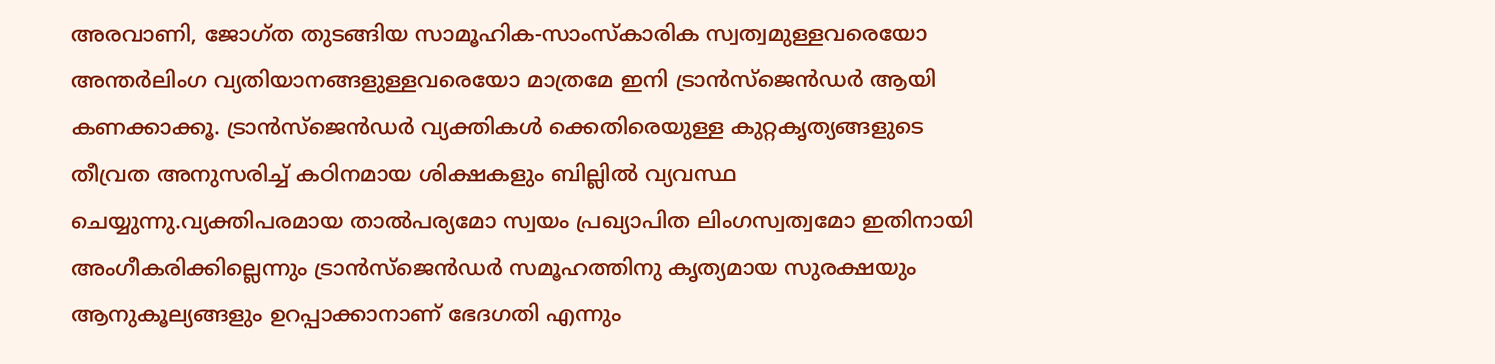അരവാണി, ജോഗ്ത തുടങ്ങിയ സാമൂഹിക-സാംസ്‌കാരിക സ്വത്വമുള്ളവരെയോ അന്തർലിംഗ വ്യതിയാനങ്ങളുള്ളവരെയോ മാത്രമേ ഇനി ട്രാൻസ്‌ജെൻഡർ ആയി കണക്കാക്കൂ. ട്രാൻസ്‌ജെൻഡർ വ്യക്തികൾ ക്കെതിരെയുള്ള കുറ്റകൃത്യങ്ങളുടെ തീവ്രത അനുസരിച്ച് കഠിനമായ ശിക്ഷകളും ബില്ലിൽ വ്യവസ്ഥ ചെയ്യുന്നു.വ്യക്തിപരമായ താൽപര്യമോ സ്വയം പ്രഖ്യാപിത ലിംഗസ്വത്വമോ ഇതിനായി അംഗീകരിക്കില്ലെന്നും ട്രാൻസ്‌ജെൻഡർ സമൂഹത്തിനു കൃത്യമായ സുരക്ഷയും ആനുകൂല്യങ്ങളും ഉറപ്പാക്കാനാണ് ഭേദഗതി എന്നും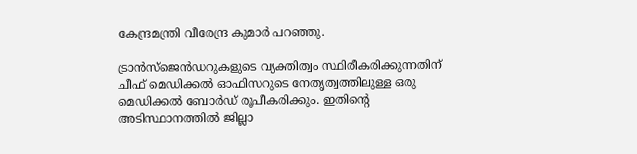കേന്ദ്രമന്ത്രി വീരേന്ദ്ര കുമാർ പറഞ്ഞു.

ട്രാൻസ്‌ജെൻഡറുകളുടെ വ്യക്തിത്വം സ്ഥിരീകരിക്കുന്നതിന്‌ ചീഫ് മെഡിക്കൽ ഓഫിസറുടെ നേതൃത്വത്തിലുള്ള ഒരു മെഡിക്കൽ ബോർഡ് രൂപീകരിക്കും. ഇതിന്റെ അടിസ്ഥാനത്തിൽ ജില്ലാ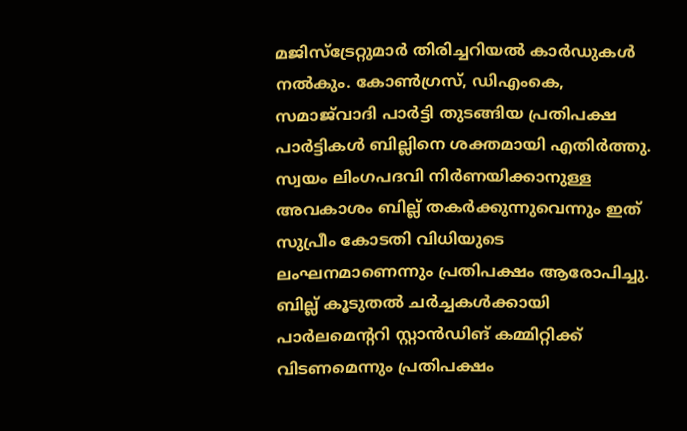മജിസ്‌ട്രേറ്റുമാർ തിരിച്ചറിയൽ കാർഡുകൾ നൽകും. കോൺഗ്രസ്, ഡിഎംകെ, സമാജ്‌വാദി പാർട്ടി തുടങ്ങിയ പ്രതിപക്ഷ പാർട്ടികൾ ബില്ലിനെ ശക്തമായി എതിർത്തു. സ്വയം ലിംഗപദവി നിർണയിക്കാനുള്ള അവകാശം ബില്ല് തകർക്കുന്നുവെന്നും ഇത് സുപ്രീം കോടതി വിധിയുടെ ലംഘനമാണെന്നും പ്രതിപക്ഷം ആരോപിച്ചു. ബില്ല് കൂടുതൽ ചർച്ചകൾക്കായി പാർലമെന്ററി സ്റ്റാൻഡിങ് കമ്മിറ്റിക്ക് വിടണമെന്നും പ്രതിപക്ഷം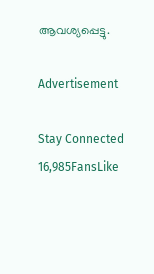ആവശ്യപ്പെട്ടു.

Advertisement

Stay Connected
16,985FansLike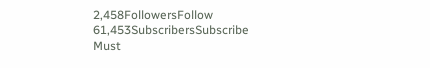2,458FollowersFollow
61,453SubscribersSubscribe
Must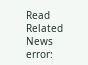Read
Related News
error: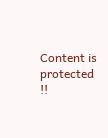Content is protected !!